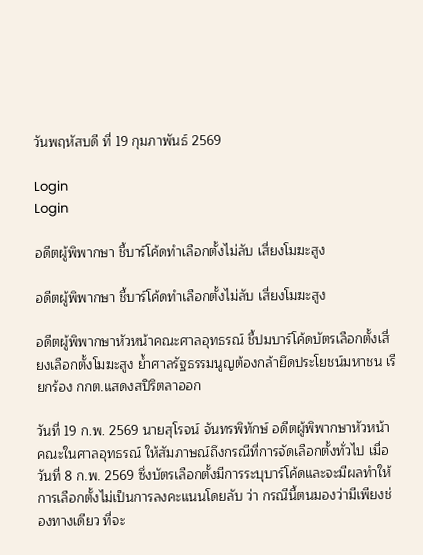วันพฤหัสบดี ที่ 19 กุมภาพันธ์ 2569

Login
Login

อดีตผู้พิพากษา ชี้บาร์โค้ดทำเลือกตั้งไม่ลับ เสี่ยงโมฆะสูง

อดีตผู้พิพากษา ชี้บาร์โค้ดทำเลือกตั้งไม่ลับ เสี่ยงโมฆะสูง

อดีตผู้พิพากษาหัวหน้าคณะศาลอุทธรณ์ ชี้ปมบาร์โค้ดบัตรเลือกตั้งเสี่ยงเลือกตั้งโมฆะสูง ย้ำศาลรัฐธรรมนูญต้องกล้ายึดประโยชน์มหาชน เรียกร้อง กกต.แสดงสปิริตลาออก

วันที่ 19 ก.พ. 2569 นายสุโรจน์ จันทรพิทักษ์ อดีตผู้พิพากษาหัวหน้าคณะในศาลอุทธรณ์ ให้สัมภาษณ์ถึงกรณีที่การจัดเลือกตั้งทั่วไป เมื่อวันที่ 8 ก.พ. 2569 ซึ่งบัตรเลือกตั้งมีการระบุบาร์โค้ดและจะมีผลทำให้การเลือกตั้งไม่เป็นการลงคะแนนโดยลับ ว่า กรณีนี้ตนมองว่ามีเพียงช่องทางเดียว ที่จะ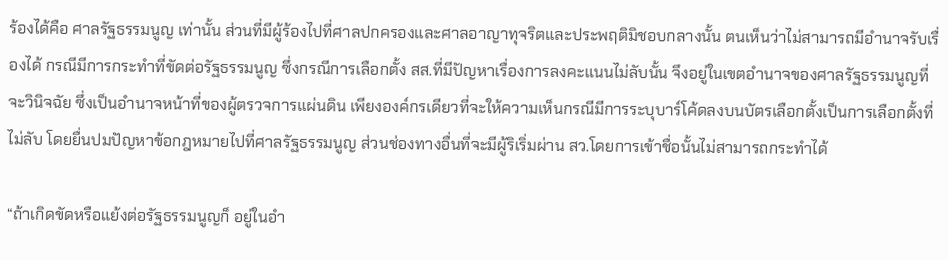ร้องได้คือ ศาลรัฐธรรมนูญ เท่านั้น ส่วนที่มีผู้ร้องไปที่ศาลปกครองและศาลอาญาทุจริตและประพฤติมิชอบกลางนั้น ตนเห็นว่าไม่สามารถมีอำนาจรับเรื่องได้ กรณีมีการกระทำที่ขัดต่อรัฐธรรมนูญ ซึ่งกรณีการเลือกตั้ง สส.ที่มีปัญหาเรื่องการลงคะแนนไม่ลับนั้น จึงอยู่ในเขตอำนาจของศาลรัฐธรรมนูญที่จะวินิจฉัย ซึ่งเป็นอำนาจหน้าที่ของผู้ตรวจการแผ่นดิน เพียงองค์กรเดียวที่จะให้ความเห็นกรณีมีการระบุบาร์โค้ดลงบนบัตรเลือกตั้งเป็นการเลือกตั้งที่ไม่ลับ โดยยื่นปมปัญหาข้อกฎหมายไปที่ศาลรัฐธรรมนูญ ส่วนช่องทางอื่นที่จะมีผู้ริเริ่มผ่าน สว.โดยการเข้าชื่อนั้นไม่สามารถกระทำได้

“ถ้าเกิดขัดหรือแย้งต่อรัฐธรรมนูญก็ อยู่ในอำ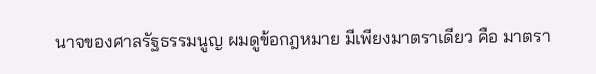นาจของศาลรัฐธรรมนูญ ผมดูข้อกฎหมาย มีเพียงมาตราเดียว คือ มาตรา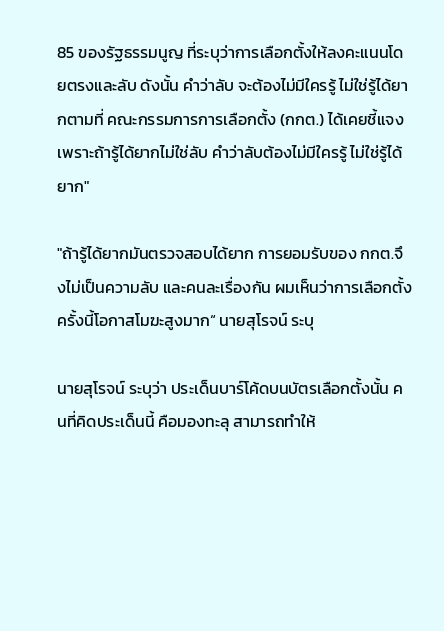85 ของรัฐธรรมนูญ ที่ระบุว่าการเลือกตั้งให้ลงคะแนนโดยตรงและลับ ดังนั้น คำว่าลับ จะต้องไม่มีใครรู้ ไม่ใช่รู้ได้ยากตามที่ คณะกรรมการการเลือกตั้ง (กกต.) ได้เคยชี้แจง เพราะถ้ารู้ได้ยากไม่ใช่ลับ คำว่าลับต้องไม่มีใครรู้ ไม่ใช่รู้ได้ยาก"

"ถ้ารู้ได้ยากมันตรวจสอบได้ยาก การยอมรับของ กกต.จึงไม่เป็นความลับ และคนละเรื่องกัน ผมเห็นว่าการเลือกตั้งครั้งนี้โอกาสโมฆะสูงมาก“ นายสุโรจน์ ระบุ

นายสุโรจน์ ระบุว่า ประเด็นบาร์โค้ดบนบัตรเลือกตั้งนั้น คนที่คิดประเด็นนี้ คือมองทะลุ สามารถทำให้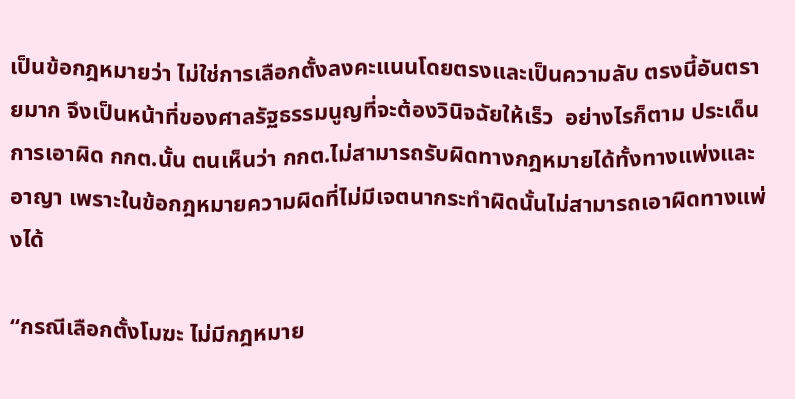เป็นข้อกฎหมายว่า ไม่ใช่การเลือกตั้งลงคะแนนโดยตรงและเป็นความลับ ตรงนี้อันตรายมาก จึงเป็นหน้าที่ของศาลรัฐธรรมนูญที่จะต้องวินิจฉัยให้เร็ว  อย่างไรก็ตาม ประเด็นการเอาผิด กกต.นั้น ตนเห็นว่า กกต.ไม่สามารถรับผิดทางกฎหมายได้ทั้งทางแพ่งและอาญา เพราะในข้อกฎหมายความผิดที่ไม่มีเจตนากระทำผิดนั้นไม่สามารถเอาผิดทางแพ่งได้

“กรณีเลือกตั้งโมฆะ ไม่มีกฎหมาย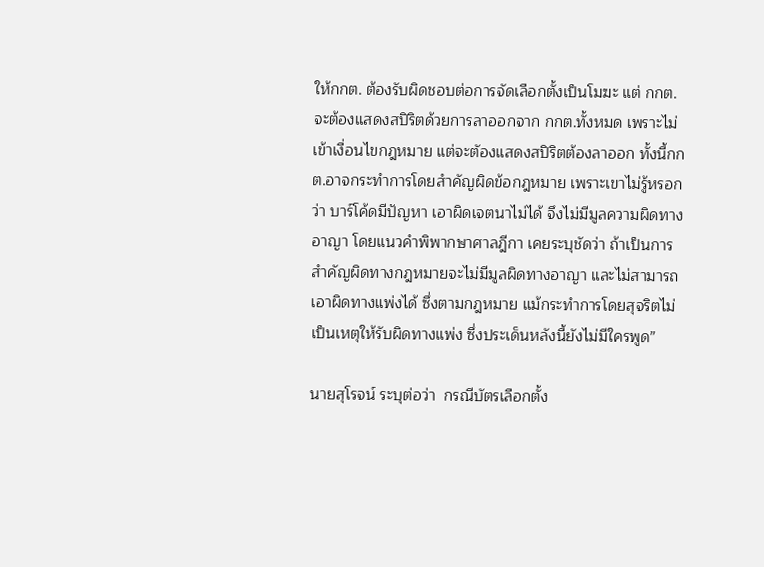ให้กกต. ต้องรับผิดชอบต่อการจัดเลือกตั้งเป็นโมฆะ แต่ กกต.จะต้องแสดงสปิริตด้วยการลาออกจาก กกต.ทั้งหมด เพราะไม่เข้าเงื่อนไขกฎหมาย แต่จะตัองแสดงสปิริตต้องลาออก ทั้งนี้กกต.อาจกระทำการโดยสำคัญผิดข้อกฎหมาย เพราะเขาไม่รู้หรอกว่า บาร์โค้ดมีปัญหา เอาผิดเจตนาไม่ได้ จึงไม่มีมูลความผิดทางอาญา โดยแนวคำพิพากษาศาลฎีกา เคยระบุชัดว่า ถ้าเป็นการสำคัญผิดทางกฎหมายจะไม่มีมูลผิดทางอาญา และไม่สามารถเอาผิดทางแพ่งได้ ซึ่งตามกฎหมาย แม้กระทำการโดยสุจริตไม่เป็นเหตุให้รับผิดทางแพ่ง ซึ่งประเด็นหลังนี้ยังไม่มีใครพูด”

นายสุโรจน์ ระบุต่อว่า  กรณีบัตรเลือกตั้ง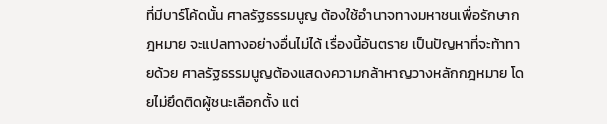ที่มีบาร์โค้ดนั้น ศาลรัฐธรรมนูญ ต้องใช้อำนาจทางมหาชนเพื่อรักษากฎหมาย จะแปลทางอย่างอื่นไม่ได้ เรื่องนี้อันตราย เป็นปัญหาที่จะท้าทายด้วย ศาลรัฐธรรมนูญต้องแสดงความกล้าหาญวางหลักกฎหมาย โดยไม่ยึดติดผู้ชนะเลือกตั้ง แต่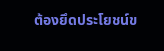ต้องยึดประโยชน์ข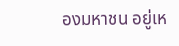องมหาชน อยู่เห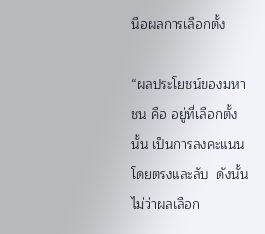นือผลการเลือกตั้ง

“ผลประโยชน์ของมหาชน คือ อยู่ที่เลือกตั้งนั้น เป็นการลงคะแนนโดยตรงและลับ  ดังนั้นไม่ว่าผลเลือก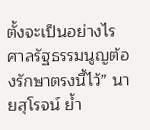ตั้งจะเป็นอย่างไร ศาลรัฐธรรมนูญต้องรักษาตรงนี้ไว้” นายสุโรจน์ ย้ำ